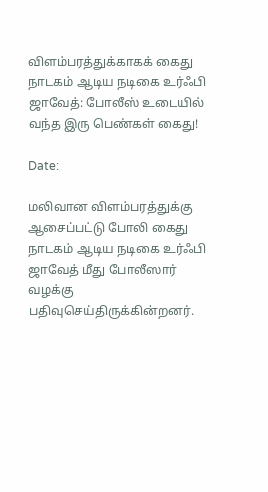விளம்பரத்துக்காகக் கைது நாடகம் ஆடிய நடிகை உர்ஃபி ஜாவேத்: போலீஸ் உடையில் வந்த இரு பெண்கள் கைது!

Date:

மலிவான விளம்பரத்துக்கு ஆசைப்பட்டு போலி கைது நாடகம் ஆடிய நடிகை உர்ஃபி ஜாவேத் மீது போலீஸார் வழக்கு பதிவுசெய்திருக்கின்றனர்.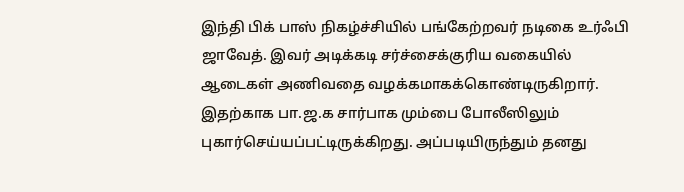இந்தி பிக் பாஸ் நிகழ்ச்சியில் பங்கேற்றவர் நடிகை உர்ஃபி ஜாவேத். இவர் அடிக்கடி சர்ச்சைக்குரிய வகையில் ஆடைகள் அணிவதை வழக்கமாகக்கொண்டிருகிறார். இதற்காக பா.ஜ.க சார்பாக மும்பை போலீஸிலும் புகார்செய்யப்பட்டிருக்கிறது. அப்படியிருந்தும் தனது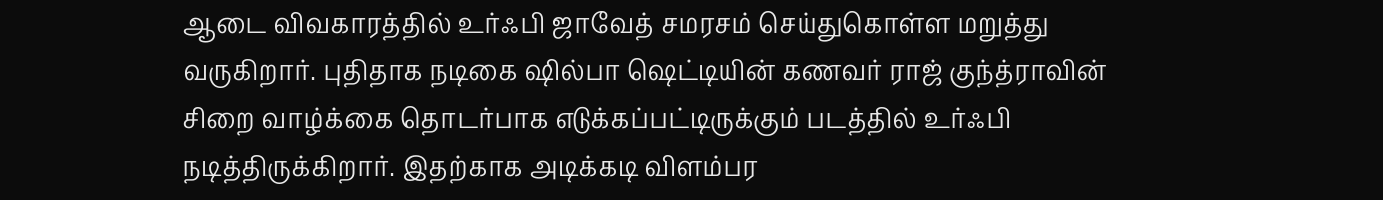ஆடை விவகாரத்தில் உர்ஃபி ஜாவேத் சமரசம் செய்துகொள்ள மறுத்து வருகிறார். புதிதாக நடிகை ஷில்பா ஷெட்டியின் கணவர் ராஜ் குந்த்ராவின் சிறை வாழ்க்கை தொடர்பாக எடுக்கப்பட்டிருக்கும் படத்தில் உர்ஃபி நடித்திருக்கிறார். இதற்காக அடிக்கடி விளம்பர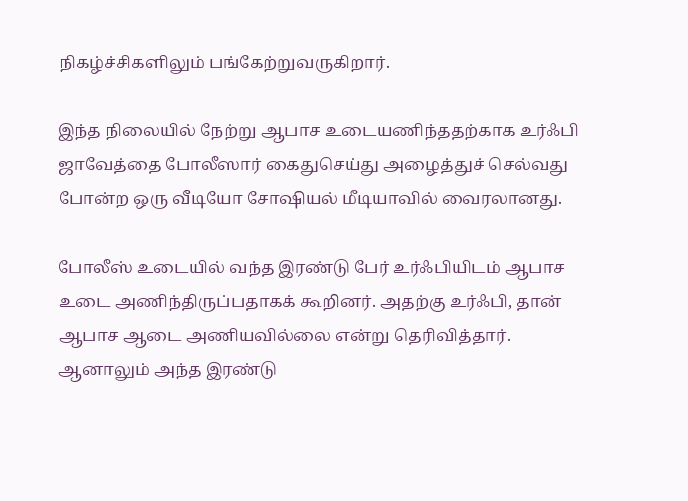நிகழ்ச்சிகளிலும் பங்கேற்றுவருகிறார்.

இந்த நிலையில் நேற்று ஆபாச உடையணிந்ததற்காக உர்ஃபி ஜாவேத்தை போலீஸார் கைதுசெய்து அழைத்துச் செல்வது போன்ற ஒரு வீடியோ சோஷியல் மீடியாவில் வைரலானது.

போலீஸ் உடையில் வந்த இரண்டு பேர் உர்ஃபியிடம் ஆபாச உடை அணிந்திருப்பதாகக் கூறினர். அதற்கு உர்ஃபி, தான் ஆபாச ஆடை அணியவில்லை என்று தெரிவித்தார். ஆனாலும் அந்த இரண்டு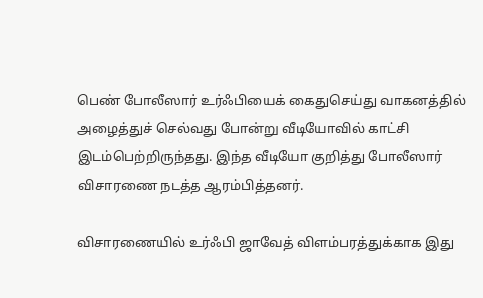பெண் போலீஸார் உர்ஃபியைக் கைதுசெய்து வாகனத்தில் அழைத்துச் செல்வது போன்று வீடியோவில் காட்சி இடம்பெற்றிருந்தது. இந்த வீடியோ குறித்து போலீஸார் விசாரணை நடத்த ஆரம்பித்தனர்.

விசாரணையில் உர்ஃபி ஜாவேத் விளம்பரத்துக்காக இது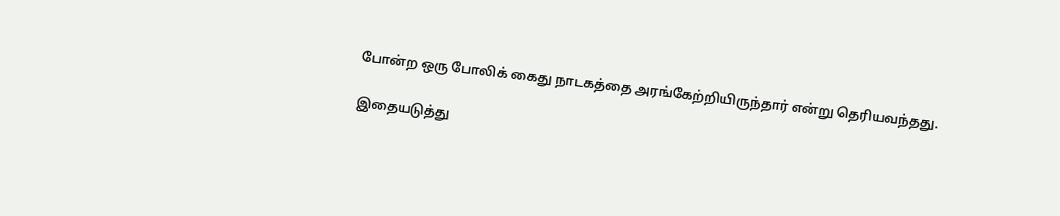போன்ற ஒரு போலிக் கைது நாடகத்தை அரங்கேற்றியிருந்தார் என்று தெரியவந்தது.

இதையடுத்து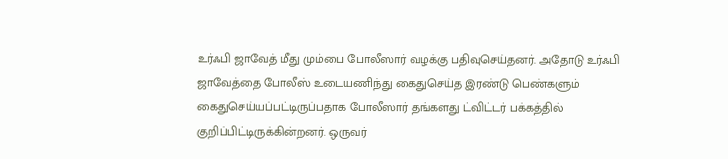உர்ஃபி ஜாவேத் மீது மும்பை போலீஸார் வழக்கு பதிவுசெய்தனர். அதோடு உர்ஃபி ஜாவேத்தை போலீஸ் உடையணிந்து கைதுசெய்த இரண்டு பெண்களும் கைதுசெய்யப்பட்டிருப்பதாக போலீஸார் தங்களது ட்விட்டர் பக்கத்தில் குறிப்பிட்டிருக்கின்றனர். ஒருவர்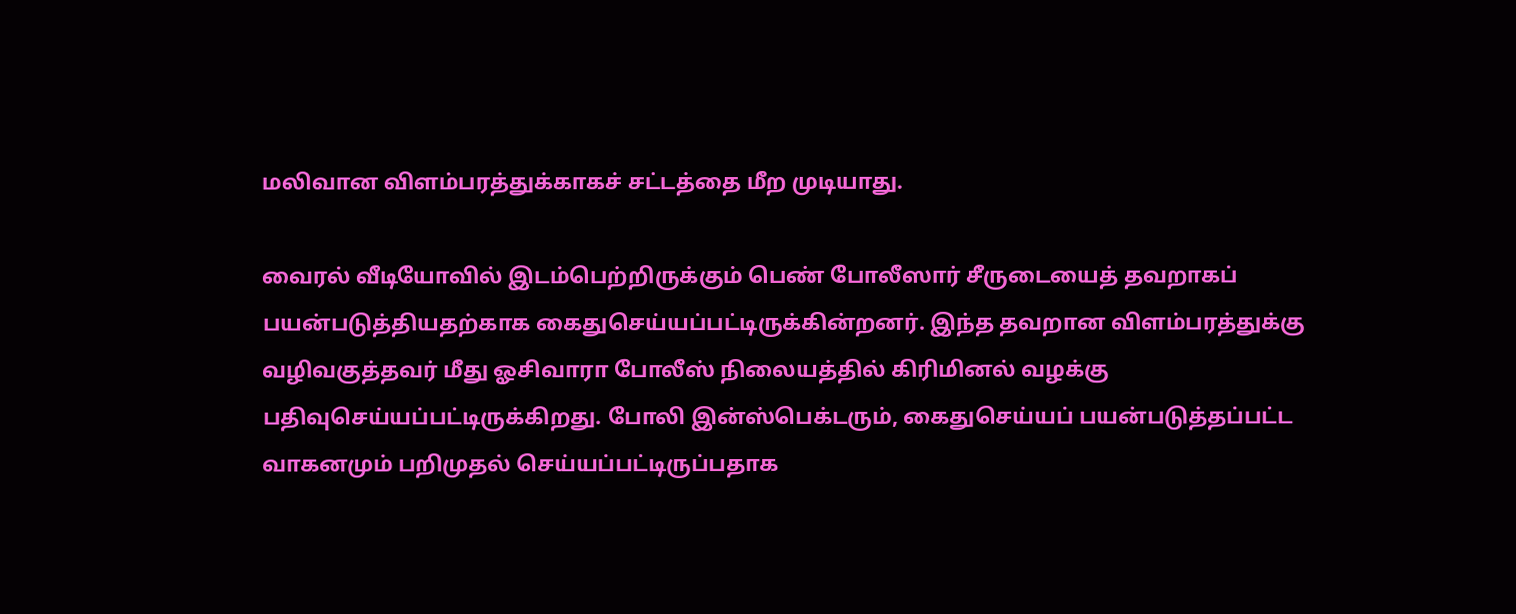மலிவான விளம்பரத்துக்காகச் சட்டத்தை மீற முடியாது.

வைரல் வீடியோவில் இடம்பெற்றிருக்கும் பெண் போலீஸார் சீருடையைத் தவறாகப் பயன்படுத்தியதற்காக கைதுசெய்யப்பட்டிருக்கின்றனர். இந்த தவறான விளம்பரத்துக்கு வழிவகுத்தவர் மீது ஓசிவாரா போலீஸ் நிலையத்தில் கிரிமினல் வழக்கு பதிவுசெய்யப்பட்டிருக்கிறது. போலி இன்ஸ்பெக்டரும், கைதுசெய்யப் பயன்படுத்தப்பட்ட வாகனமும் பறிமுதல் செய்யப்பட்டிருப்பதாக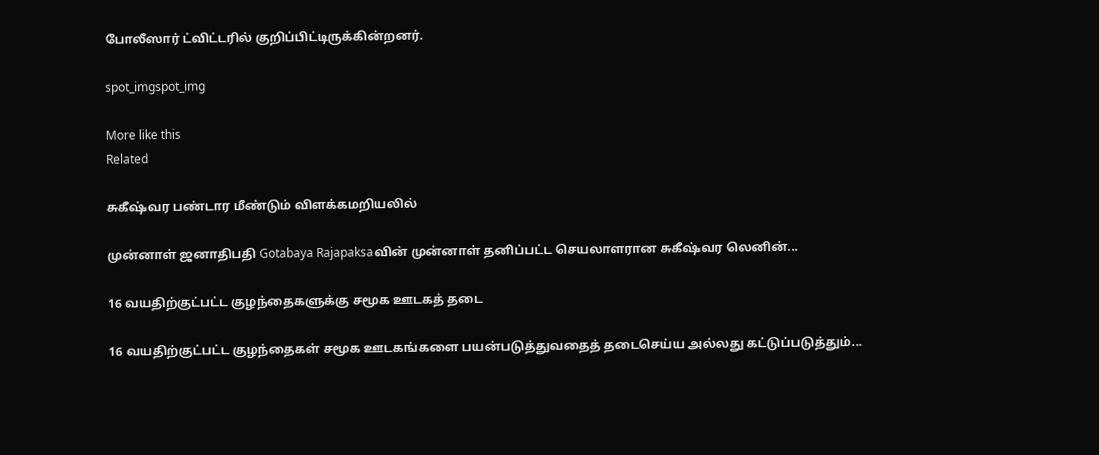போலீஸார் ட்விட்டரில் குறிப்பிட்டிருக்கின்றனர்.

spot_imgspot_img

More like this
Related

சுகீஷ்வர பண்டார மீண்டும் விளக்கமறியலில்

முன்னாள் ஜனாதிபதி Gotabaya Rajapaksaவின் முன்னாள் தனிப்பட்ட செயலாளரான சுகீஷ்வர லெனின்...

16 வயதிற்குட்பட்ட குழந்தைகளுக்கு சமூக ஊடகத் தடை

16 வயதிற்குட்பட்ட குழந்தைகள் சமூக ஊடகங்களை பயன்படுத்துவதைத் தடைசெய்ய அல்லது கட்டுப்படுத்தும்...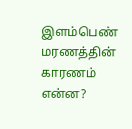இளம்பெண் மரணத்தின் காரணம் என்ன?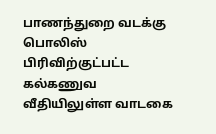பாணந்துறை வடக்கு பொலிஸ் பிரிவிற்குட்பட்ட கல்கணுவ வீதியிலுள்ள வாடகை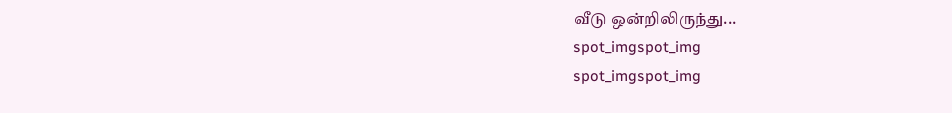வீடு ஒன்றிலிருந்து...
spot_imgspot_img
spot_imgspot_img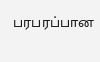பரபரப்பான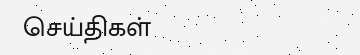செய்திகள்